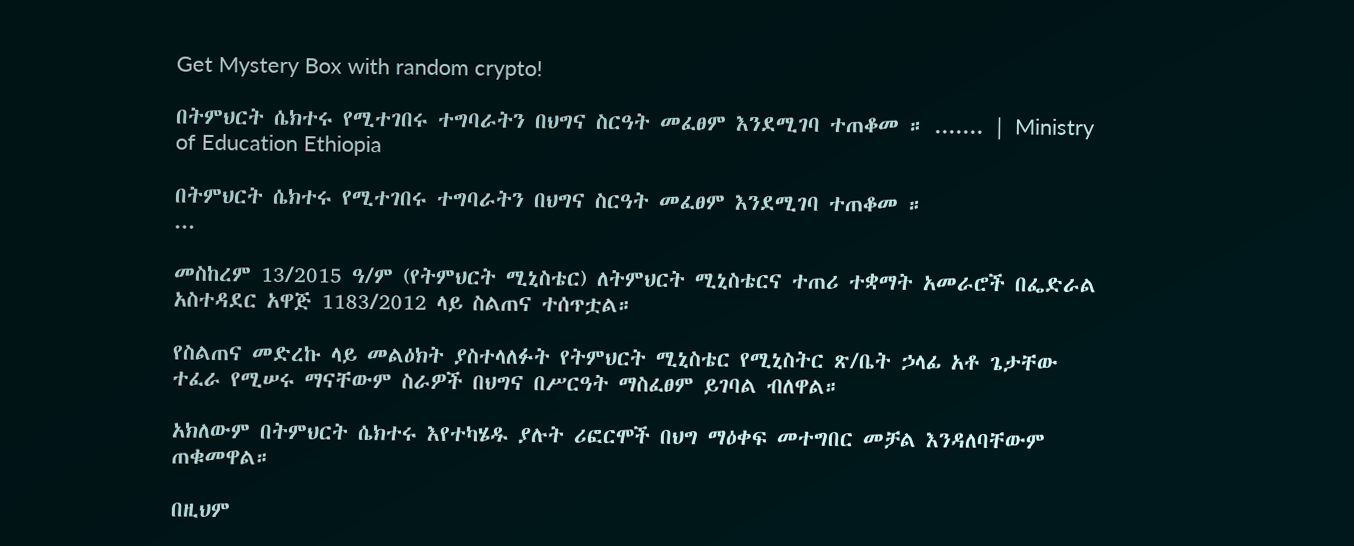Get Mystery Box with random crypto!

በትምህርት ሴክተሩ የሚተገበሩ ተግባራትን በህግና ስርዓት መፈፀም እንደሚገባ ተጠቆመ ። ....... | Ministry of Education Ethiopia

በትምህርት ሴክተሩ የሚተገበሩ ተግባራትን በህግና ስርዓት መፈፀም እንደሚገባ ተጠቆመ ።
...

መስከረም 13/2015 ዓ/ም (የትምህርት ሚኒስቴር) ለትምህርት ሚኒስቴርና ተጠሪ ተቋማት አመራሮች በፌድራል አስተዳደር አዋጅ 1183/2012 ላይ ስልጠና ተሰጥቷል።

የስልጠና መድረኩ ላይ መልዕክት ያስተላለፉት የትምህርት ሚኒስቴር የሚኒስትር ጽ/ቤት ኃላፊ አቶ ጌታቸው ተፈራ የሚሠሩ ማናቸውም ስራዎች በህግና በሥርዓት ማስፈፀም ይገባል ብለዋል።

አክለውም በትምህርት ሴክተሩ እየተካሄዱ ያሉት ሪፎርሞች በህግ ማዕቀፍ መተግበር መቻል እንዳለባቸውም ጠቁመዋል።

በዚህም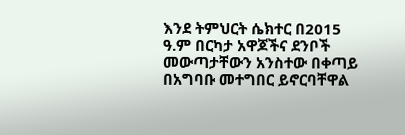እንደ ትምህርት ሴክተር በ2015 ዓ.ም በርካታ አዋጆችና ደንቦች መውጣታቸውን አንስተው በቀጣይ በአግባቡ መተግበር ይኖርባቸዋል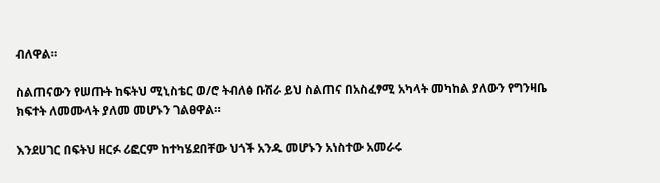ብለዋል።

ስልጠናውን የሠጡት ከፍትህ ሚኒስቴር ወ/ሮ ትብለፅ ቡሽራ ይህ ስልጠና በአስፈፃሚ አካላት መካከል ያለውን የግንዛቤ ክፍተት ለመሙላት ያለመ መሆኑን ገልፀዋል።

እንደሀገር በፍትህ ዘርፉ ሪፎርም ከተካሄደበቸው ህጎች አንዱ መሆኑን አነስተው አመራሩ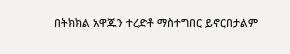በትክክል አዋጁን ተረድቶ ማስተግበር ይኖርበታልም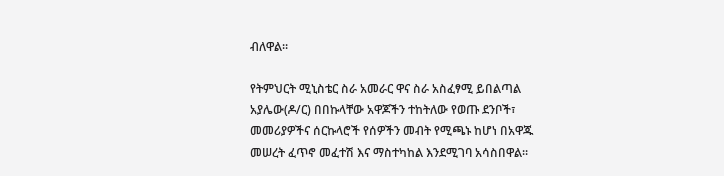ብለዋል።

የትምህርት ሚኒስቴር ስራ አመራር ዋና ስራ አስፈፃሚ ይበልጣል አያሌው(ዶ/ር) በበኩላቸው አዋጆችን ተከትለው የወጡ ደንቦች፣ መመሪያዎችና ሰርኩላሮች የሰዎችን መብት የሚጫኑ ከሆነ በአዋጁ መሠረት ፈጥኖ መፈተሽ እና ማስተካከል እንደሚገባ አሳስበዋል።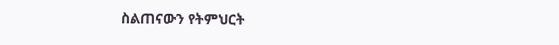ስልጠናውን የትምህርት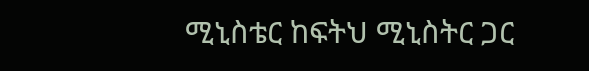ሚኒስቴር ከፍትህ ሚኒስትር ጋር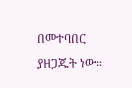በመተባበር ያዘጋጁት ነው።